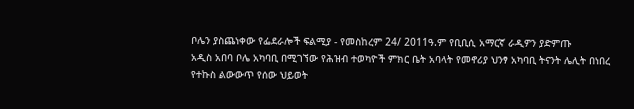ቦሌን ያስጨነቀው የፌደራሎች ፍልሚያ - የመስከረም 24/ 2011ዓ.ም የቢቢሲ አማርኛ ራዲዎን ያድምጡ
አዲስ አበባ ቦሌ አካባቢ በሚገኘው የሕዝብ ተወካዮች ምክር ቤት አባላት የመኖሪያ ህንፃ አካባቢ ትናንት ሌሊት በነበረ የተኩስ ልውውጥ የሰው ህይወት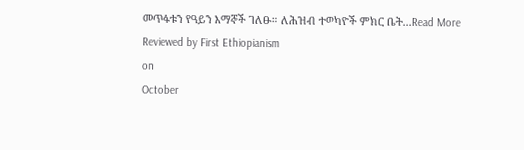መጥፋቱን የዓይን እማኞች ገለፁ። ለሕዝብ ተወካዮች ምክር ቤት...Read More
Reviewed by First Ethiopianism
on
October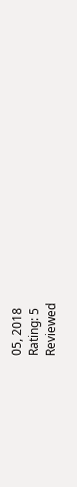05, 2018
Rating: 5
Reviewed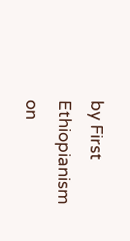by First Ethiopianism
on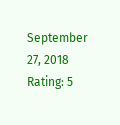September 27, 2018
Rating: 5